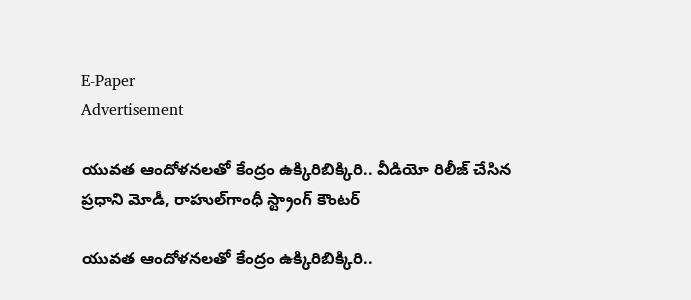E-Paper
Advertisement

యువత ఆందోళనలతో కేంద్రం ఉక్కిరిబిక్కిరి.. వీడియో రిలీజ్ చేసిన ప్రధాని మోడీ, రాహుల్‌గాంధీ స్ట్రాంగ్ కౌంటర్

యువత ఆందోళనలతో కేంద్రం ఉక్కిరిబిక్కిరి..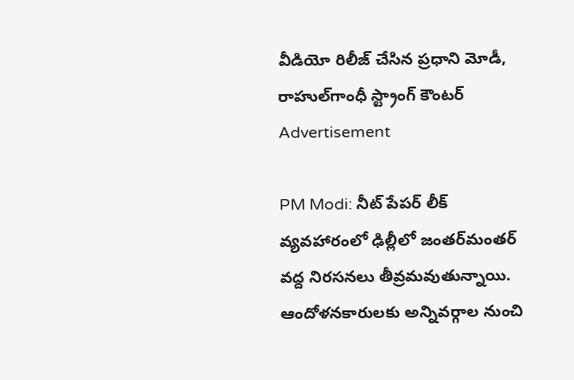వీడియో రిలీజ్ చేసిన ప్రధాని మోడీ, రాహుల్‌గాంధీ స్ట్రాంగ్ కౌంటర్
Advertisement

PM Modi: నీట్ పేపర్ లీక్ వ్యవహారంలో ఢిల్లీలో జంతర్‌మంతర్ వద్ద నిరసనలు తీవ్రమవుతున్నాయి. ఆందోళనకారులకు అన్నివర్గాల నుంచి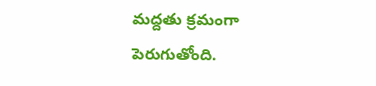మద్దతు క్రమంగా పెరుగుతోంది.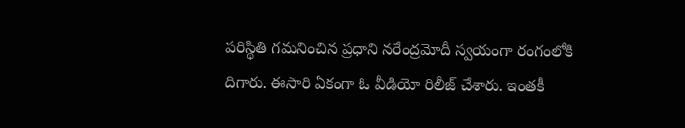పరిస్థితి గమనించిన ప్రధాని నరేంద్రమోదీ స్వయంగా రంగంలోకి దిగారు. ఈసారి ఏకంగా ఓ వీడియో రిలీజ్ చేశారు. ఇంతకీ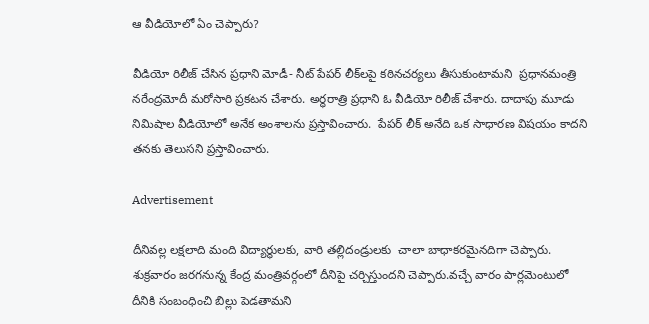ఆ వీడియోలో ఏం చెప్పారు?

వీడియో రిలీజ్ చేసిన ప్రధాని మోడీ- నీట్ పేపర్ లీక్‌లపై కఠినచర్యలు తీసుకుంటామని  ప్రధానమంత్రి నరేంద్రమోదీ మరోసారి ప్రకటన చేశారు. అర్ధరాత్రి ప్రధాని ఓ వీడియో రిలీజ్ చేశారు. దాదాపు మూడు నిమిషాల వీడియోలో అనేక అంశాలను ప్రస్తావించారు.  పేపర్ లీక్ అనేది ఒక సాధారణ విషయం కాదని తనకు తెలుసని ప్రస్తావించారు.

Advertisement

దీనివల్ల లక్షలాది మంది విద్యార్థులకు, వారి తల్లిదండ్రులకు  చాలా బాధాకరమైనదిగా చెప్పారు. శుక్రవారం జరగనున్న కేంద్ర మంత్రివర్గంలో దీనిపై చర్చిస్తుందని చెప్పారు.వచ్చే వారం పార్లమెంటులో దీనికి సంబంధించి బిల్లు పెడతామని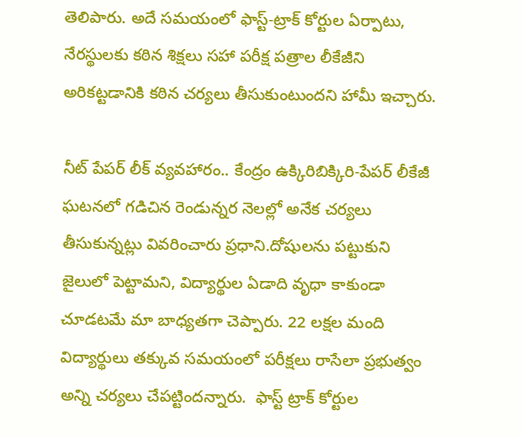తెలిపారు. అదే సమయంలో ఫాస్ట్-ట్రాక్ కోర్టుల ఏర్పాటు, నేరస్థులకు కఠిన శిక్షలు సహా పరీక్ష పత్రాల లీకేజీని అరికట్టడానికి కఠిన చర్యలు తీసుకుంటుందని హామీ ఇచ్చారు.

నీట్ పేపర్ లీక్ వ్యవహారం.. కేంద్రం ఉక్కిరిబిక్కిరి-పేపర్ లీకేజీ ఘటనలో గడిచిన రెండున్నర నెలల్లో అనేక చర్యలు తీసుకున్నట్లు వివరించారు ప్రధాని.దోషులను పట్టుకుని జైలులో పెట్టామని, విద్యార్థుల ఏడాది వృధా కాకుండా చూడటమే మా బాధ్యతగా చెప్పారు. 22 లక్షల మంది విద్యార్థులు తక్కువ సమయంలో పరీక్షలు రాసేలా ప్రభుత్వం అన్ని చర్యలు చేపట్టిందన్నారు.  ఫాస్ట్ ట్రాక్ కోర్టుల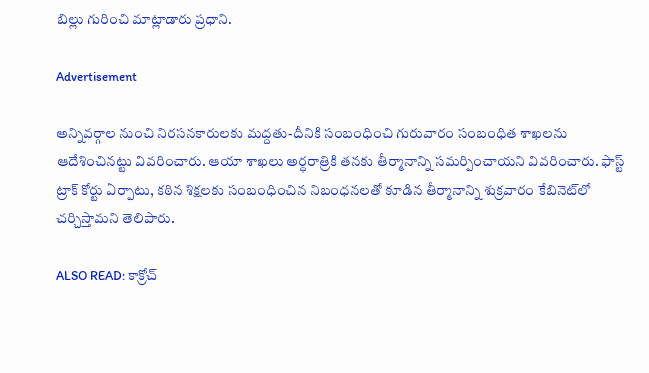బిల్లు గురించి మాట్లాడారు ప్రధాని.

Advertisement

అన్నివర్గాల నుంచి నిరసనకారులకు మద్దతు-దీనికి సంబంధించి గురువారం సంబంధిత శాఖలను ఆదేశించినట్టు వివరించారు. ఆయా శాఖలు అర్ధరాత్రికి తనకు తీర్మానాన్ని సమర్పించాయని వివరించారు. ఫాస్ట్ ట్రాక్ కోర్టు ఏర్పాటు, కఠిన శిక్షలకు సంబంధించిన నిబంధనలతో కూడిన తీర్మానాన్ని శుక్రవారం కేబినెట్‌లో చర్చిస్తామని తెలిపారు.

ALSO READ: కాక్రోచ్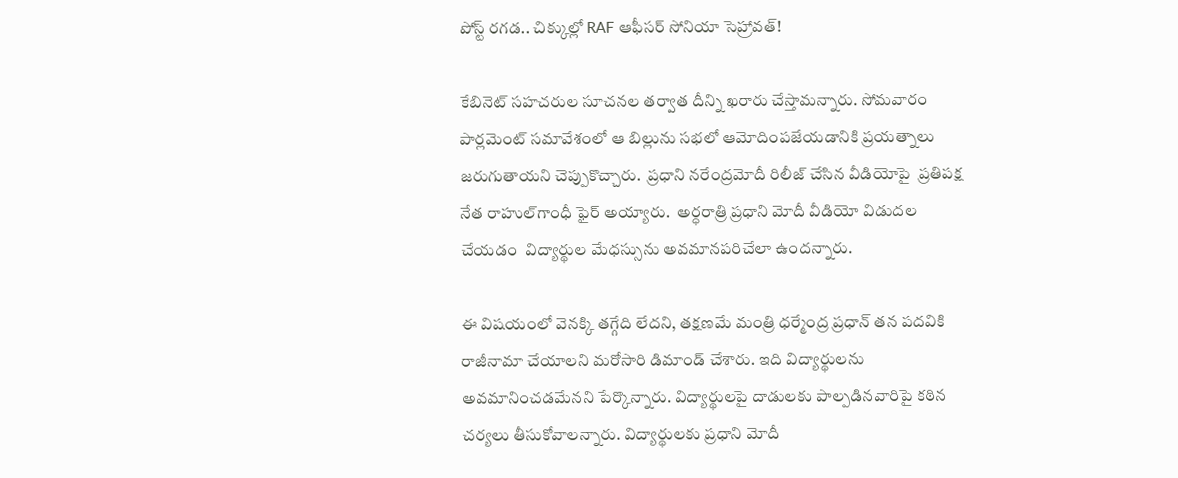పోస్ట్ రగడ.. చిక్కుల్లో RAF ఆఫీసర్ సోనియా సెహ్రావత్!

కేబినెట్ సహచరుల సూచనల తర్వాత దీన్ని ఖరారు చేస్తామన్నారు. సోమవారం పార్లమెంట్ సమావేశంలో ఆ బిల్లును సభలో ఆమోదింపజేయడానికి ప్రయత్నాలు జరుగుతాయని చెప్పుకొచ్చారు.  ప్రధాని నరేంద్రమోదీ రిలీజ్ చేసిన వీడియోపై  ప్రతిపక్ష నేత రాహుల్‌గాంధీ ఫైర్ అయ్యారు.  అర్ధరాత్రి ప్రధాని మోదీ వీడియో విడుదల చేయడం  విద్యార్థుల మేధస్సును అవమానపరిచేలా ఉందన్నారు.

ఈ విషయంలో వెనక్కి తగ్గేది లేదని, తక్షణమే మంత్రి ధర్మేంద్ర ప్రధాన్ తన పదవికి రాజీనామా చేయాలని మరోసారి డిమాండ్ చేశారు. ఇది విద్యార్థులను అవమానించడమేనని పేర్కొన్నారు. విద్యార్థులపై దాడులకు పాల్పడినవారిపై కఠిన చర్యలు తీసుకోవాలన్నారు. విద్యార్థులకు ప్రధాని మోదీ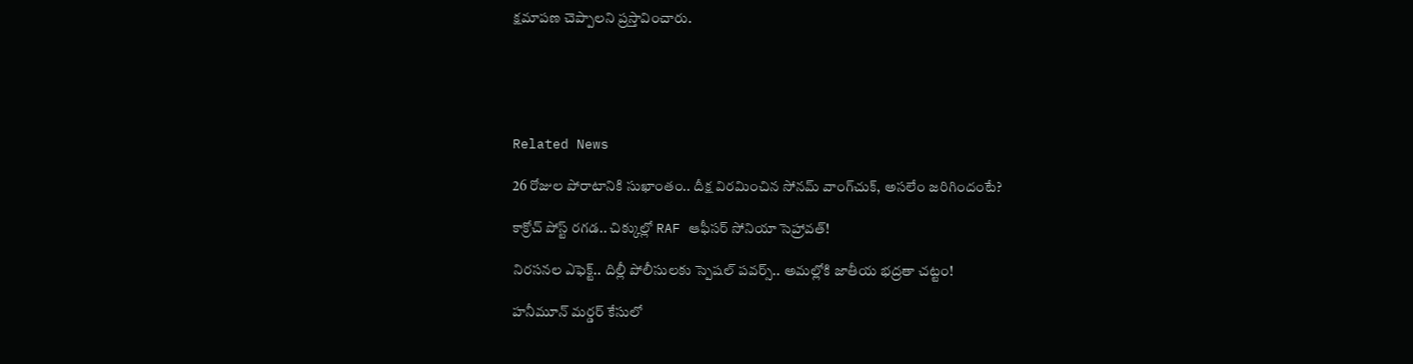క్షమాపణ చెప్పాలని ప్రస్తావించారు.





Related News

26 రోజుల పోరాటానికి సుఖాంతం.. దీక్ష విరమించిన సోనమ్ వాంగ్‌చుక్, అసలేం జరిగిందంటే?

కాక్రోచ్ పోస్ట్ రగడ.. చిక్కుల్లో RAF ఆఫీసర్ సోనియా సెహ్రావత్!

నిరసనల ఎఫెక్ట్.. దిల్లీ పోలీసులకు స్పెషల్ పవర్స్.. అమల్లోకి జాతీయ భద్రతా చట్టం!

హనీమూన్ మర్డర్ కేసులో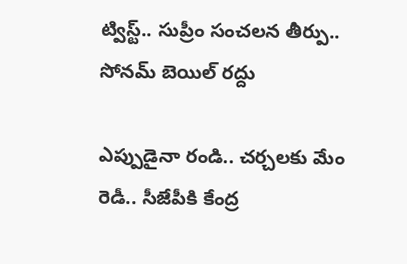ట్విస్ట్.. సుప్రీం సంచలన తీర్పు.. సోనమ్ బెయిల్ రద్దు

ఎప్పుడైనా రండి.. చర్చలకు మేం రెడీ.. సీజేపీకి కేంద్ర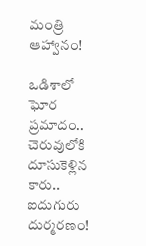మంత్రి ఆహ్వానం!

ఒడిశాలో ఘోర ప్రమాదం.. చెరువులోకి దూసుకెళ్లిన కారు.. ఐదుగురు దుర్మరణం!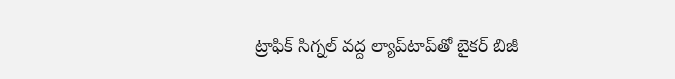ట్రాఫిక్ సిగ్నల్ వద్ద ల్యాప్‌టాప్‌తో బైకర్ బిజీ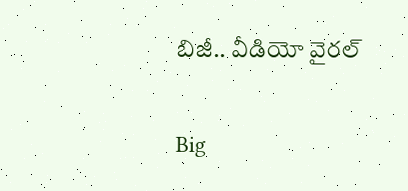బిజీ.. వీడియో వైరల్

Big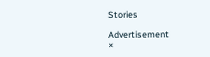Stories

Advertisement
×